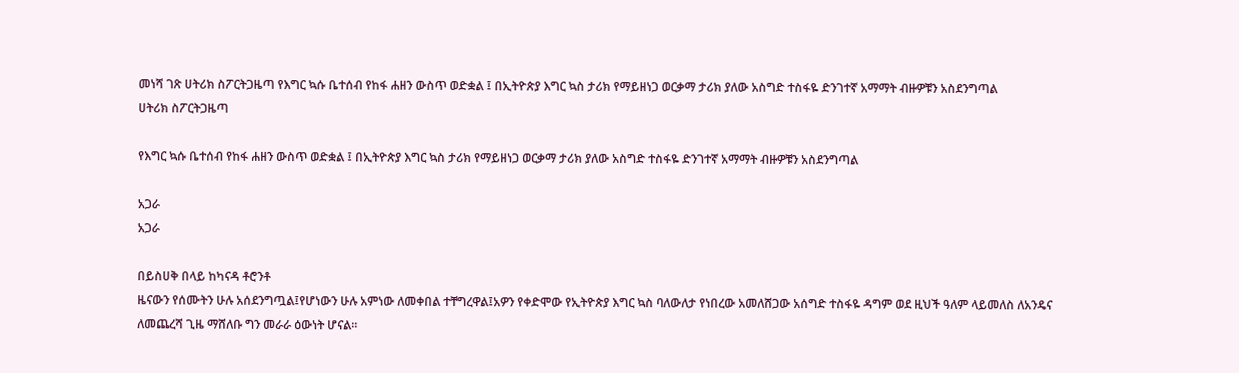መነሻ ገጽ ሀትሪክ ስፖርትጋዜጣ የእግር ኳሱ ቤተሰብ የከፋ ሐዘን ውስጥ ወድቋል ፤ በኢትዮጵያ እግር ኳስ ታሪክ የማይዘነጋ ወርቃማ ታሪክ ያለው አስግድ ተስፋዬ ድንገተኛ አማማት ብዙዎቹን አስደንግጣል
ሀትሪክ ስፖርትጋዜጣ

የእግር ኳሱ ቤተሰብ የከፋ ሐዘን ውስጥ ወድቋል ፤ በኢትዮጵያ እግር ኳስ ታሪክ የማይዘነጋ ወርቃማ ታሪክ ያለው አስግድ ተስፋዬ ድንገተኛ አማማት ብዙዎቹን አስደንግጣል

አጋራ
አጋራ

በይስሀቅ በላይ ከካናዳ ቶሮንቶ
ዜናውን የሰሙትን ሁሉ አሰደንግጧል፤የሆነውን ሁሉ አምነው ለመቀበል ተቸግረዋል፤አዎን የቀድሞው የኢትዮጵያ እግር ኳስ ባለውለታ የነበረው አመለሸጋው አሰግድ ተስፋዬ ዳግም ወደ ዚህች ዓለም ላይመለስ ለአንዴና ለመጨረሻ ጊዜ ማሸለቡ ግን መራራ ዕውነት ሆናል።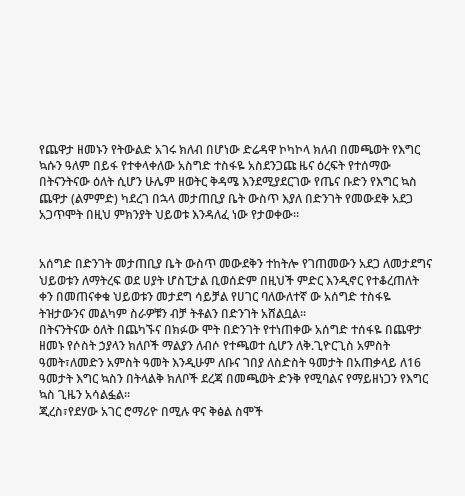የጨዋታ ዘመኑን የትውልድ አገሩ ክለብ በሆነው ድሬዳዋ ኮካኮላ ክለብ በመጫወት የእግር ኳሱን ዓለም በይፋ የተቀላቀለው አስግድ ተስፋዬ አስደንጋጩ ዜና ዕረፍት የተሰማው በትናንትናው ዕለት ሲሆን ሁሌም ዘወትር ቅዳሜ እንደሚያደርገው የጤና ቡድን የእግር ኳስ ጨዋታ (ልምምድ) ካደረገ በኋላ መታጠቢያ ቤት ውስጥ እያለ በድንገት የመውደቅ አደጋ አጋጥሞት በዚህ ምክንያት ህይወቱ እንዳለፈ ነው የታወቀው።


አሰግድ በድንገት መታጠቢያ ቤት ውስጥ መውደቅን ተከትሎ የገጠመውን አደጋ ለመታደግና ህይወቱን ለማትረፍ ወደ ሀያት ሆስፒታል ቢወሰድም በዚህች ምድር እንዲኖር የተቆረጠለት ቀን በመጠናቀቁ ህይወቱን መታደግ ሳይቻል የሀገር ባለውለተኛ ው አሰግድ ተስፋዬ ትዝታውንና መልካም ስራዎቹን ብቻ ትቶልን በድንገት አሸልቧል።
በትናንትናው ዕለት በጨካኙና በክፉው ሞት በድንገት የተነጠቀው አሰግድ ተሰፋዬ በጨዋታ ዘመኑ የሶስት ኃያላን ክለቦች ማልያን ለብሶ የተጫወተ ሲሆን ለቅ.ጊዮርጊስ አምስት ዓመት፣ለመድን አምስት ዓመት እንዲሁም ለቡና ገበያ ለስድስት ዓመታት በአጠቃላይ ለ16 ዓመታት እግር ኳስን በትላልቅ ክለቦች ደረጃ በመጫወት ድንቅ የሚባልና የማይዘነጋን የእግር ኳስ ጊዜን አሳልፏል።
ጂረስ፣የደሃው አገር ሮማሪዮ በሚሉ ዋና ቅፅል ስሞች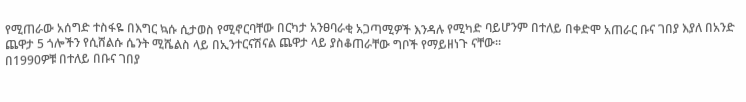የሚጠራው አሰግድ ተስፋዬ በእግር ኳሱ ሲታወስ የሚኖርባቸው በርካታ አንፀባራቂ አጋጣሚዎች እንዳሉ የሚካድ ባይሆንም በተለይ በቀድሞ አጠራር ቡና ገበያ እያለ በአንድ ጨዋታ 5 ጎሎችን የሲሸልሱ ሴንት ሚሼልስ ላይ በኢንተርናሽናል ጨዋታ ላይ ያስቆጠራቸው ግቦች የማይዘነጉ ናቸው።
በ1990ዎቹ በተለይ በቡና ገበያ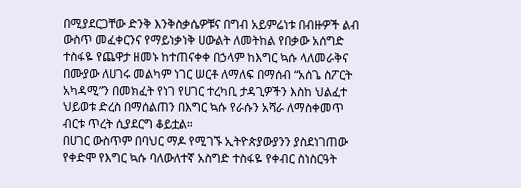በሚያደርጋቸው ድንቅ እንቅስቃሴዎቹና በግብ አይምሬነቱ በብዙዎች ልብ ውስጥ መፈቀርንና የማይነቃነቅ ሀውልት ለመትከል የበቃው አሰግድ ተስፋዬ የጨዋታ ዘመኑ ከተጠናቀቀ በኃላም ከእግር ኳሱ ላለመራቅና በሙያው ለሀገሩ መልካም ነገር ሠርቶ ለማለፍ በማሰብ “አሰጌ ስፖርት አካዳሚ”ን በመክፈት የነገ የሀገር ተረካቢ ታዳጊዎችን እስከ ህልፈተ ህይወቱ ድረስ በማሰልጠን በእግር ኳሱ የራሱን አሻራ ለማስቀመጥ ብርቱ ጥረት ሲያደርግ ቆይቷል።
በሀገር ውስጥም በባህር ማዶ የሚገኙ ኢትዮጵያውያንን ያስደነገጠው የቀድሞ የእግር ኳሱ ባለውለተኛ አስግድ ተስፋዬ የቀብር ስነስርዓት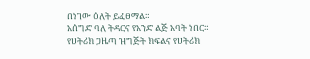በነገው ዕለት ይፈፀማል።
አሰግድ ባለ ትዳርና የአንድ ልጅ አባት ነበር።
የሀትሪክ ጋዜጣ ዝግጅት ክፍልና የሀትሪክ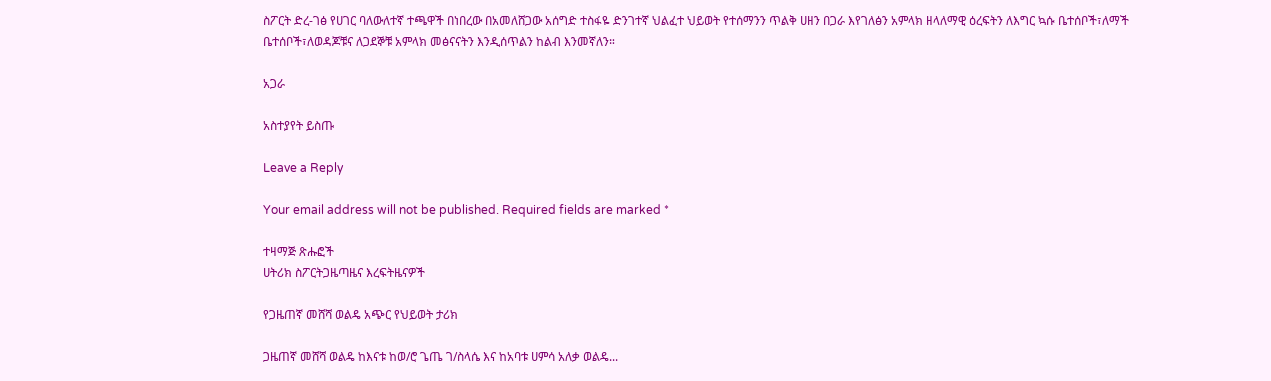ስፖርት ድረ-ገፅ የሀገር ባለውለተኛ ተጫዋች በነበረው በአመለሸጋው አሰግድ ተስፋዬ ድንገተኛ ህልፈተ ህይወት የተሰማንን ጥልቅ ሀዘን በጋራ እየገለፅን አምላክ ዘላለማዊ ዕረፍትን ለእግር ኳሱ ቤተሰቦች፣ለማች ቤተሰቦች፣ለወዳጆቹና ለጋደኞቹ አምላክ መፅናናትን እንዲሰጥልን ከልብ እንመኛለን።

አጋራ

አስተያየት ይስጡ

Leave a Reply

Your email address will not be published. Required fields are marked *

ተዛማጅ ጽሑፎች
ሀትሪክ ስፖርትጋዜጣዜና እረፍትዜናዎች

የጋዜጠኛ መሸሻ ወልዴ አጭር የህይወት ታሪክ

ጋዜጠኛ መሸሻ ወልዴ ከእናቱ ከወ/ሮ ጌጤ ገ/ስላሴ እና ከአባቱ ሀምሳ አለቃ ወልዴ...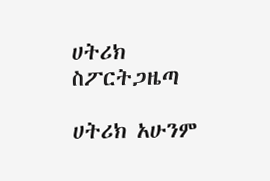ሀትሪክ ስፖርትጋዜጣ

ሀትሪክ አሁንም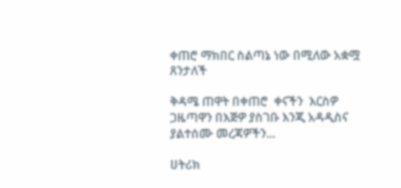ቀጠሮ ማክበር ስልጣኔ ነው በሚለው አቋሟ ጸንታለች

ቅዳሜ ጠዋት በቀጠሮ  ቀናችን  እርስዎ ጋዜጣዋን በእጅዎ ያስገቡ እንጂ አዳዲስና ያልተሰሙ መረጃዎችን...

ሀትሪክ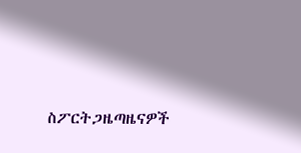ስፖርትጋዜጣዜናዎች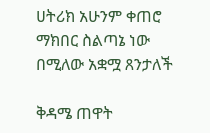ሀትሪክ አሁንም ቀጠሮ ማክበር ስልጣኔ ነው በሚለው አቋሟ ጸንታለች

ቅዳሜ ጠዋት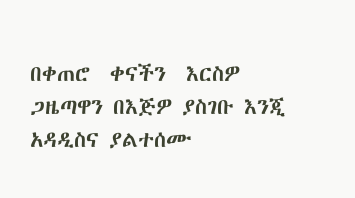በቀጠሮ  ቀናችን  እርስዎ ጋዜጣዋን በእጅዎ ያስገቡ እንጂ አዳዲስና ያልተሰሙ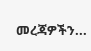መረጃዎችን...